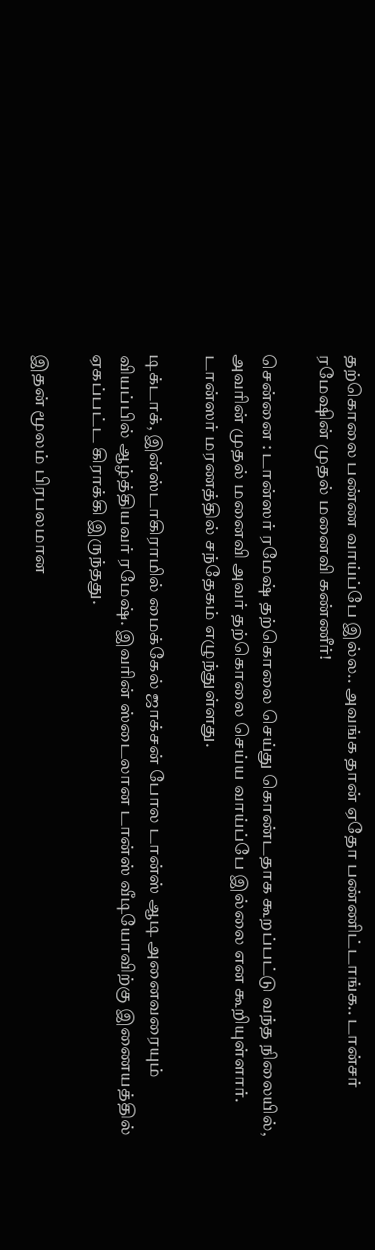தற்கொலை பண்ண வாய்ப்பே இல்ல.. அவங்க தான் ஏதோ பண்ணிட்டாங்க.. டான்சர் ரமேஷின் முதல் மனைவி கண்ணீர்!

சென்னை : டான்ஸர் ரமேஷ் தற்கொலை செய்து கொண்டதாக கூறப்பட்டு வந்த நிலையில், அவரின் முதல் மனைவி அவர் தற்கொலை செய்ய வாய்ப்பே இல்லை என கூறியுள்ளார். டான்ஸர் மரணத்தில் சந்தேகம் எழுந்துள்ளது.

டிக்டாக், இன்ஸ்டாகிராமில் மைக்கேல் ஜாக்சன் போல டான்ஸ் ஆடி அனைவரையும் வியப்பில் ஆழ்த்தியவர் ரமேஷ். இவரின் ஸ்டைலான டான்ஸ் வீடியோவிற்கு இணையத்தில் ஏகப்பட்ட கிராக்கி இருந்தது.

இதன் மூலம் பிரபலமான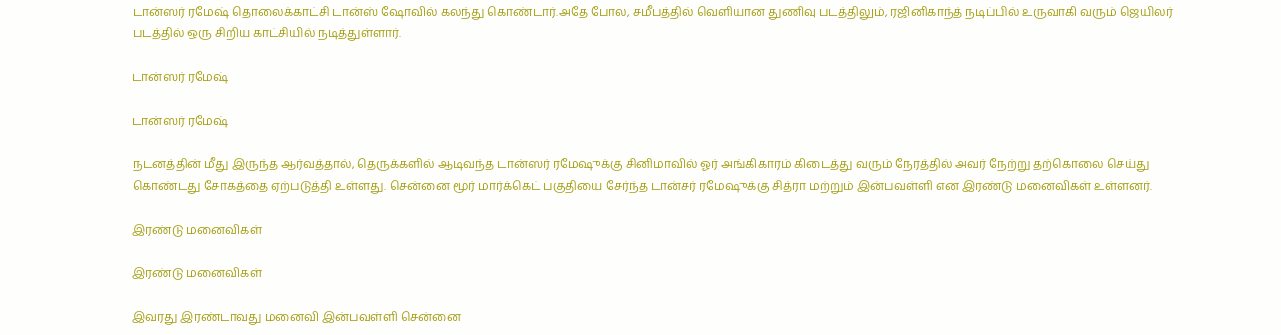டான்ஸர் ரமேஷ் தொலைக்காட்சி டான்ஸ் ஷோவில் கலந்து கொண்டார்.அதே போல, சமீபத்தில் வெளியான துணிவு படத்திலும், ரஜினிகாந்த் நடிப்பில் உருவாகி வரும் ஜெயிலர் படத்தில் ஒரு சிறிய காட்சியில் நடித்துள்ளார்.

டான்ஸர் ரமேஷ்

டான்ஸர் ரமேஷ்

நடனத்தின் மீது இருந்த ஆர்வத்தால், தெருக்களில் ஆடிவந்த டான்ஸர் ரமேஷுக்கு சினிமாவில் ஓர் அங்கிகாரம் கிடைத்து வரும் நேரத்தில் அவர் நேற்று தற்கொலை செய்து கொண்டது சோகத்தை ஏற்படுத்தி உள்ளது. சென்னை மூர் மார்க்கெட் பகுதியை சேர்ந்த டான்சர் ரமேஷுக்கு சித்ரா மற்றும் இன்பவள்ளி என இரண்டு மனைவிகள் உள்ளனர்.

இரண்டு மனைவிகள்

இரண்டு மனைவிகள்

இவரது இரண்டாவது மனைவி இன்பவள்ளி சென்னை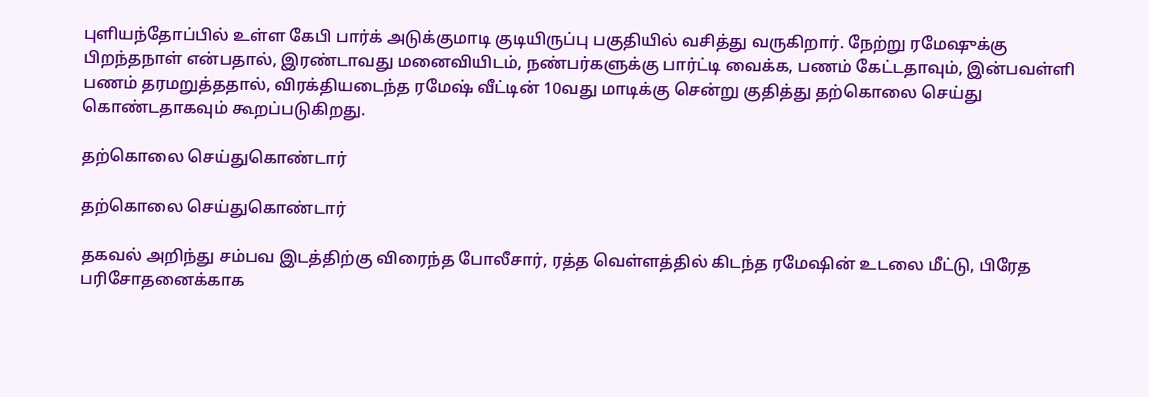புளியந்தோப்பில் உள்ள கேபி பார்க் அடுக்குமாடி குடியிருப்பு பகுதியில் வசித்து வருகிறார். நேற்று ரமேஷுக்கு பிறந்தநாள் என்பதால், இரண்டாவது மனைவியிடம், நண்பர்களுக்கு பார்ட்டி வைக்க, பணம் கேட்டதாவும், இன்பவள்ளி பணம் தரமறுத்ததால், விரக்தியடைந்த ரமேஷ் வீட்டின் 10வது மாடிக்கு சென்று குதித்து தற்கொலை செய்து கொண்டதாகவும் கூறப்படுகிறது.

தற்கொலை செய்துகொண்டார்

தற்கொலை செய்துகொண்டார்

தகவல் அறிந்து சம்பவ இடத்திற்கு விரைந்த போலீசார், ரத்த வெள்ளத்தில் கிடந்த ரமேஷின் உடலை மீட்டு, பிரேத பரிசோதனைக்காக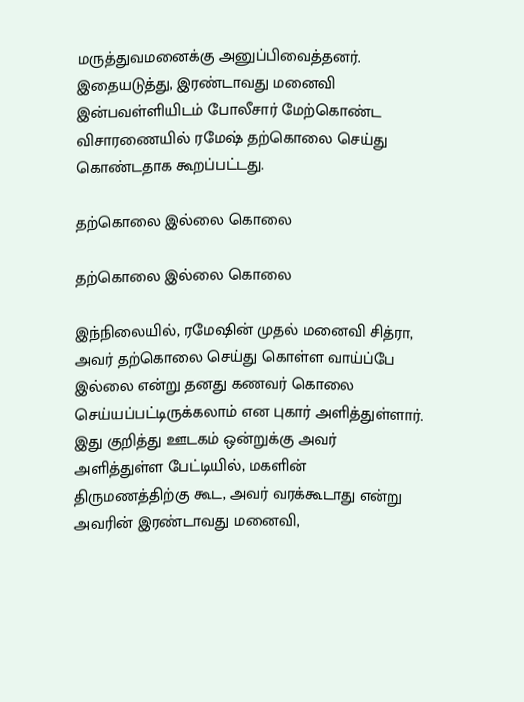மருத்துவமனைக்கு அனுப்பிவைத்தனர். இதையடுத்து, இரண்டாவது மனைவி இன்பவள்ளியிடம் போலீசார் மேற்கொண்ட விசாரணையில் ரமேஷ் தற்கொலை செய்து கொண்டதாக கூறப்பட்டது.

தற்கொலை இல்லை கொலை

தற்கொலை இல்லை கொலை

இந்நிலையில், ரமேஷின் முதல் மனைவி சித்ரா, அவர் தற்கொலை செய்து கொள்ள வாய்ப்பே இல்லை என்று தனது கணவர் கொலை செய்யப்பட்டிருக்கலாம் என புகார் அளித்துள்ளார். இது குறித்து ஊடகம் ஒன்றுக்கு அவர் அளித்துள்ள பேட்டியில், மகளின் திருமணத்திற்கு கூட, அவர் வரக்கூடாது என்று அவரின் இரண்டாவது மனைவி,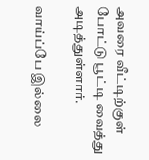அவரை வீட்டிற்குள் போட்டு பூட்டி வைத்து அடித்துள்ளார்.

வாய்ப்பே இல்லை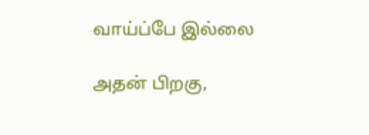வாய்ப்பே இல்லை

அதன் பிறகு,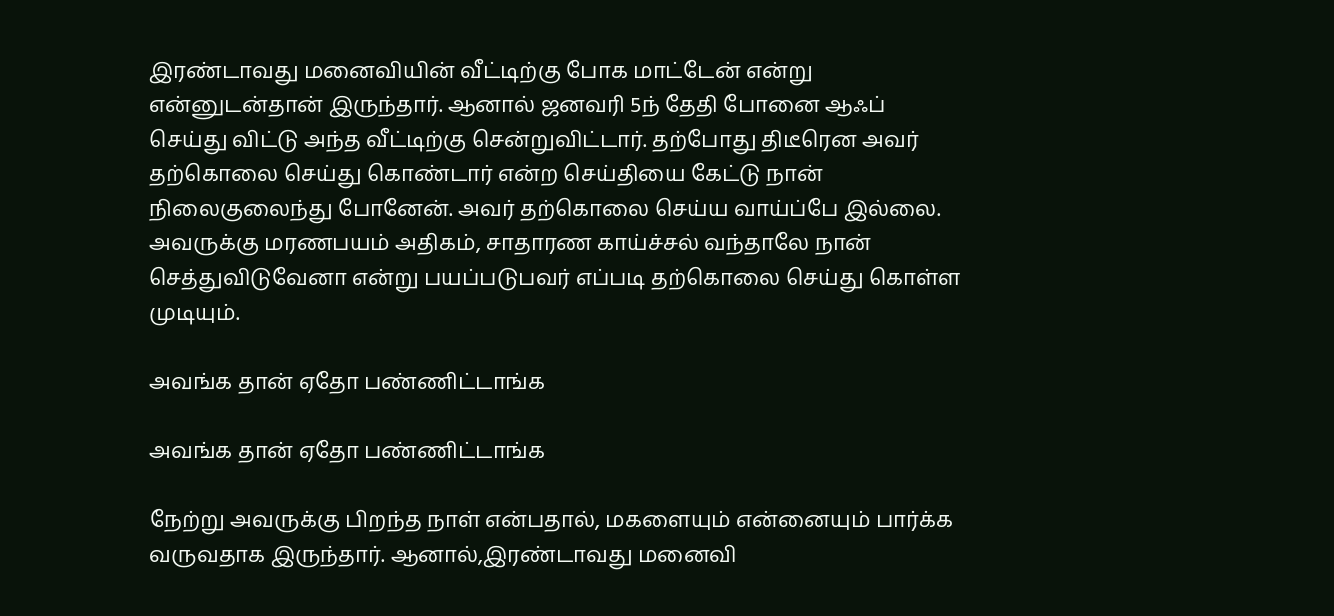இரண்டாவது மனைவியின் வீட்டிற்கு போக மாட்டேன் என்று என்னுடன்தான் இருந்தார். ஆனால் ஜனவரி 5ந் தேதி போனை ஆஃப் செய்து விட்டு அந்த வீட்டிற்கு சென்றுவிட்டார். தற்போது திடீரென அவர் தற்கொலை செய்து கொண்டார் என்ற செய்தியை கேட்டு நான் நிலைகுலைந்து போனேன். அவர் தற்கொலை செய்ய வாய்ப்பே இல்லை. அவருக்கு மரணபயம் அதிகம், சாதாரண காய்ச்சல் வந்தாலே நான் செத்துவிடுவேனா என்று பயப்படுபவர் எப்படி தற்கொலை செய்து கொள்ள முடியும்.

அவங்க தான் ஏதோ பண்ணிட்டாங்க

அவங்க தான் ஏதோ பண்ணிட்டாங்க

நேற்று அவருக்கு பிறந்த நாள் என்பதால், மகளையும் என்னையும் பார்க்க வருவதாக இருந்தார். ஆனால்,இரண்டாவது மனைவி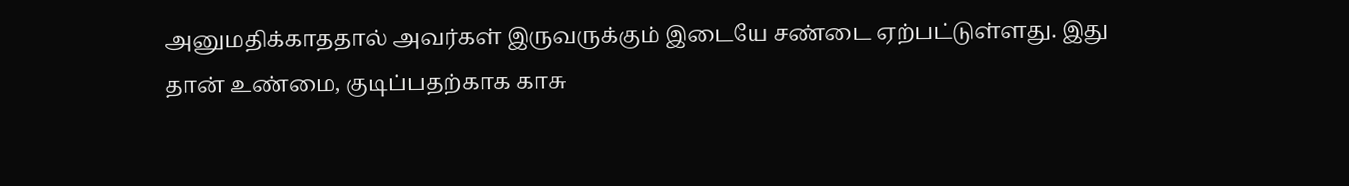அனுமதிக்காததால் அவர்கள் இருவருக்கும் இடையே சண்டை ஏற்பட்டுள்ளது. இது தான் உண்மை, குடிப்பதற்காக காசு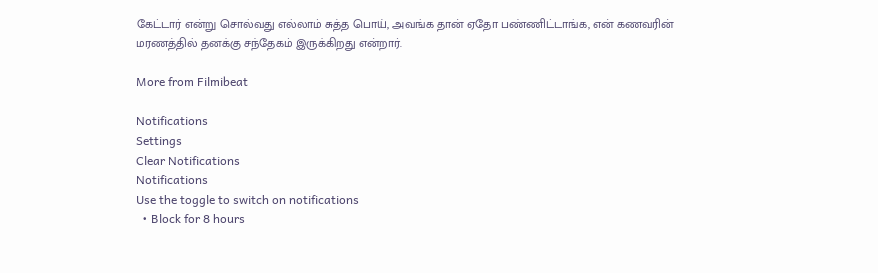கேட்டார் என்று சொல்வது எல்லாம் சுத்த பொய், அவங்க தான் ஏதோ பண்ணிட்டாங்க, என் கணவரின் மரணத்தில் தனக்கு சந்தேகம் இருக்கிறது என்றார்.

More from Filmibeat

Notifications
Settings
Clear Notifications
Notifications
Use the toggle to switch on notifications
  • Block for 8 hours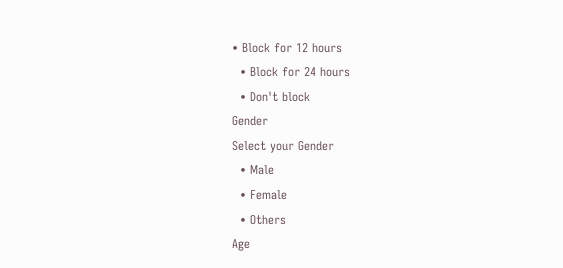• Block for 12 hours
  • Block for 24 hours
  • Don't block
Gender
Select your Gender
  • Male
  • Female
  • Others
Age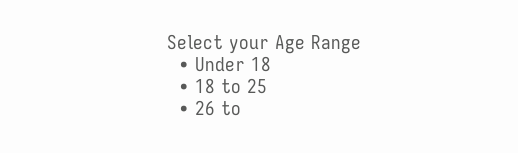Select your Age Range
  • Under 18
  • 18 to 25
  • 26 to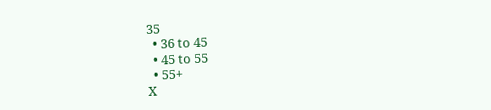35
  • 36 to 45
  • 45 to 55
  • 55+
X